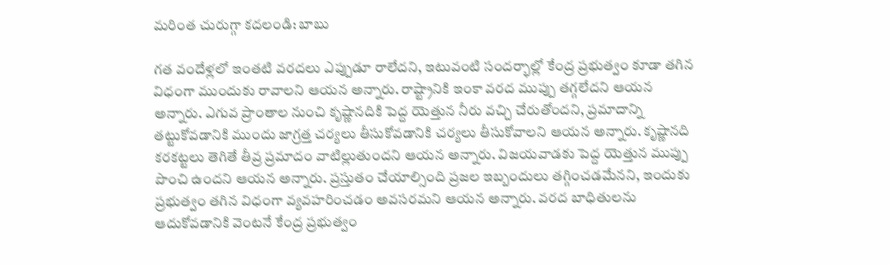మరింత చురుగ్గా కదలండి: బాబు

గత వందేళ్లలో ఇంతటి వరదలు ఎప్పుడూ రాలేదని, ఇటువంటి సందర్భాల్లో కేంద్ర ప్రభుత్వం కూడా తగిన విధంగా ముందుకు రావాలని ఆయన అన్నారు. రాష్ట్రానికి ఇంకా వరద ముప్పు తగ్గలేదని ఆయన అన్నారు. ఎగువ ప్రాంతాల నుంచి కృష్ణానదికి పెద్ద యెత్తున నీరు వచ్చి చేరుతోందని, ప్రమాదాన్ని తట్టుకోవడానికి ముందు జాగ్రత్త చర్యలు తీసుకోవడానికి చర్యలు తీసుకోవాలని ఆయన అన్నారు. కృష్ణానది కరకట్టలు తెగితే తీవ్ర ప్రమాదం వాటిల్లుతుందని ఆయన అన్నారు. విజయవాడకు పెద్ద యెత్తున ముప్పు పొంచి ఉందని ఆయన అన్నారు. ప్రస్తుతం చేయాల్సింది ప్రజల ఇబ్బందులు తగ్గించడమేనని, ఇందుకు ప్రభుత్వం తగిన విధంగా వ్యవహరించడం అవసరమని ఆయన అన్నారు. వరద బాధితులను ఆదుకోవడానికి వెంటనే కేంద్ర ప్రభుత్వం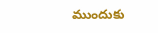ముందుకు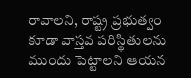రావాలని, రాష్ట్ర ప్రభుత్వం కూడా వాస్తవ పరిస్థితులను ముందు పెట్టాలని ఆయన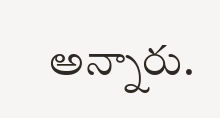అన్నారు.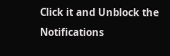Click it and Unblock the Notifications